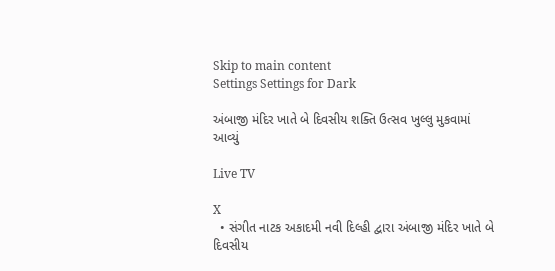Skip to main content
Settings Settings for Dark

અંબાજી મંદિર ખાતે બે દિવસીય શક્તિ ઉત્સવ ખુલ્લુ મુકવામાં આવ્યું

Live TV

X
  • સંગીત નાટક અકાદમી નવી દિલ્હી દ્વારા અંબાજી મંદિર ખાતે બે દિવસીય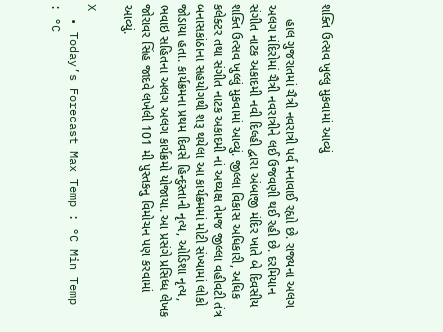શક્તિ ઉત્સવ ખુલ્લુ મુકવામાં આવ્યું

    હાલ ગુજરાતમાં ચૈત્રી નવરાત્રી પર્વ મનાવાઈ રહ્યો છે. રાજ્યના અલગ અલગ મંદિરોમાં ચૈત્રી નવરાત્રીને લઈ ઉજવણી થઈ રહી છે. દરમિયાન સંગીત નાટક અકાદમી નવી દિલ્હી દ્વારા અંબાજી મંદિર ખાતે બે દિવસીય શક્તિ ઉત્સવ ખુલ્લું મુકવામાં આવ્યું. જીલ્લા વિકાસ અધિકારી, અધિક કલેક્ટર તથા સંગીત નાટક અકાદમી નાં અઘ્યક્ષ તેમજ જીલ્લા વહીવટી તંત્ર બનાસકાંઠાના સહયોગથી શરૂ થયેલા આ કાર્યક્ર્મમાં મોટી સંખ્યામાં લોકો જોડાયા હતા. કાર્યક્રમના પ્રથમ દિવસે હિન્દુસ્તાની નૃત્ય, ઓડિશા નૃત્ય, ભવાઇ સહિતના અલગ અલગ કાર્યક્રમો યોજાયા. આ પ્રસંગે પ્રસિધ્ધ લેખક જોરાવર સિંહ જાદવે લખેલી 101 મી પુસ્તકનુ વિમોચન પણ કરવામાં આવ્યું.

X
  • Today’s Forecast Max Temp : °C Min Temp : °C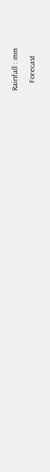Rainfall : mm

    Forecast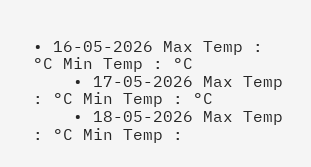• 16-05-2026 Max Temp : °C Min Temp : °C
    • 17-05-2026 Max Temp : °C Min Temp : °C
    • 18-05-2026 Max Temp : °C Min Temp :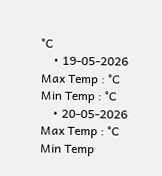°C
    • 19-05-2026 Max Temp : °C Min Temp : °C
    • 20-05-2026 Max Temp : °C Min Temp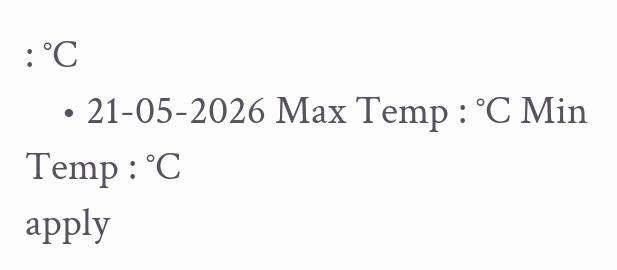: °C
    • 21-05-2026 Max Temp : °C Min Temp : °C
apply